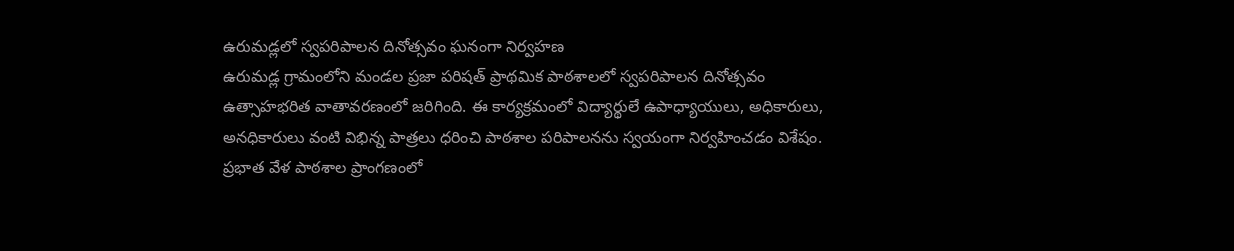ఉరుమడ్లలో స్వపరిపాలన దినోత్సవం ఘనంగా నిర్వహణ
ఉరుమడ్ల గ్రామంలోని మండల ప్రజా పరిషత్ ప్రాథమిక పాఠశాలలో స్వపరిపాలన దినోత్సవం ఉత్సాహభరిత వాతావరణంలో జరిగింది. ఈ కార్యక్రమంలో విద్యార్థులే ఉపాధ్యాయులు, అధికారులు, అనధికారులు వంటి విభిన్న పాత్రలు ధరించి పాఠశాల పరిపాలనను స్వయంగా నిర్వహించడం విశేషం.
ప్రభాత వేళ పాఠశాల ప్రాంగణంలో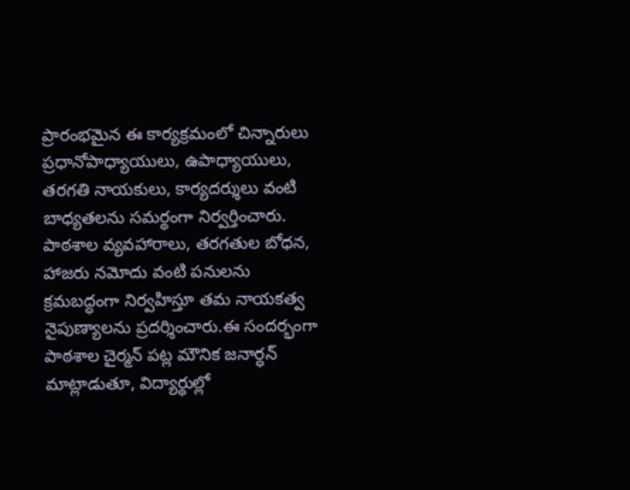ప్రారంభమైన ఈ కార్యక్రమంలో చిన్నారులు ప్రధానోపాధ్యాయులు, ఉపాధ్యాయులు, తరగతి నాయకులు, కార్యదర్శులు వంటి బాధ్యతలను సమర్థంగా నిర్వర్తించారు. పాఠశాల వ్యవహారాలు, తరగతుల బోధన, హాజరు నమోదు వంటి పనులను క్రమబద్ధంగా నిర్వహిస్తూ తమ నాయకత్వ నైపుణ్యాలను ప్రదర్శించారు.ఈ సందర్భంగా పాఠశాల చైర్మన్ పట్ల మౌనిక జనార్ధన్ మాట్లాడుతూ, విద్యార్థుల్లో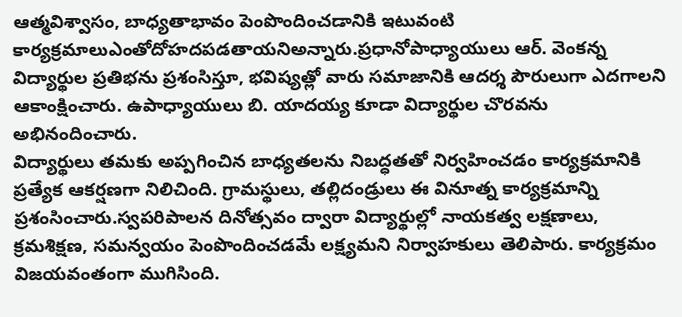ఆత్మవిశ్వాసం, బాధ్యతాభావం పెంపొందించడానికి ఇటువంటి కార్యక్రమాలుఎంతోదోహదపడతాయనిఅన్నారు.ప్రధానోపాధ్యాయులు ఆర్. వెంకన్న విద్యార్థుల ప్రతిభను ప్రశంసిస్తూ, భవిష్యత్లో వారు సమాజానికి ఆదర్శ పౌరులుగా ఎదగాలని ఆకాంక్షించారు. ఉపాధ్యాయులు బి. యాదయ్య కూడా విద్యార్థుల చొరవను అభినందించారు.
విద్యార్థులు తమకు అప్పగించిన బాధ్యతలను నిబద్ధతతో నిర్వహించడం కార్యక్రమానికి ప్రత్యేక ఆకర్షణగా నిలిచింది. గ్రామస్థులు, తల్లిదండ్రులు ఈ వినూత్న కార్యక్రమాన్ని ప్రశంసించారు.స్వపరిపాలన దినోత్సవం ద్వారా విద్యార్థుల్లో నాయకత్వ లక్షణాలు, క్రమశిక్షణ, సమన్వయం పెంపొందించడమే లక్ష్యమని నిర్వాహకులు తెలిపారు. కార్యక్రమం విజయవంతంగా ముగిసింది.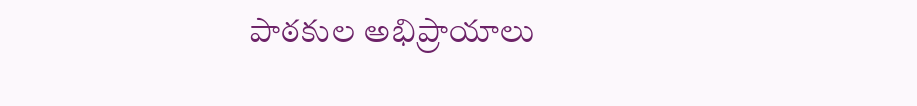పాఠకుల అభిప్రాయాలు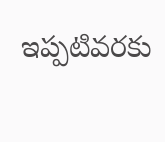ఇప్పటివరకు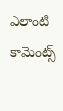ఎలాంటి కామెంట్స్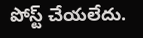పోస్ట్ చేయలేదు.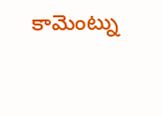కామెంట్ను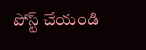పోస్ట్ చేయండి